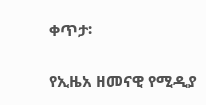ቀጥታ፡

የኢዜአ ዘመናዊ የሚዲያ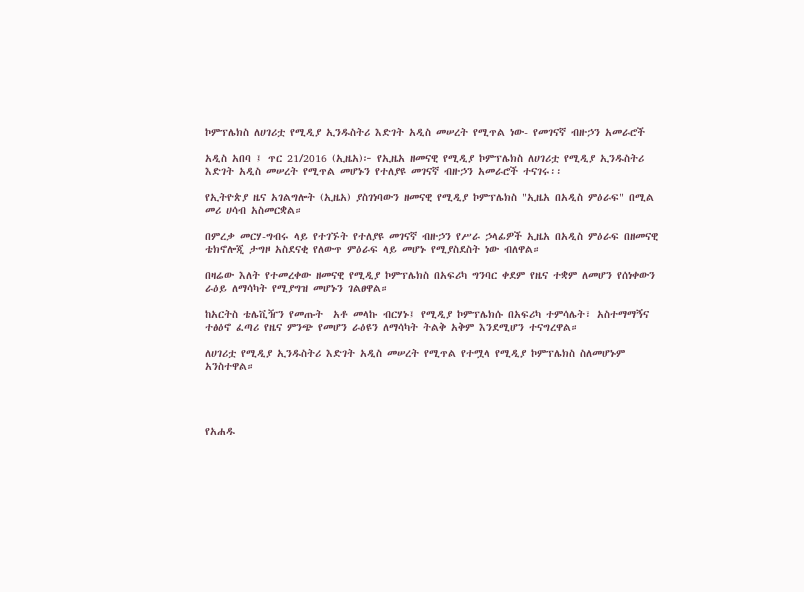ኮምፕሌክስ ለሀገሪቷ የሚዲያ ኢንዱስትሪ እድገት አዲስ መሠረት የሚጥል ነው- የመገናኛ ብዙኃን አመራሮች

አዲስ አበባ ፤ ጥር 21/2016 (ኢዜአ)፦ የኢዜአ ዘመናዊ የሚዲያ ኮምፕሌክስ ለሀገሪቷ የሚዲያ ኢንዱስትሪ እድገት አዲስ መሠረት የሚጥል መሆኑን የተለያዩ መገናኛ ብዙኃን አመራሮች ተናገሩ፡፡

የኢትዮጵያ ዜና አገልግሎት (ኢዜአ) ያስገነባውን ዘመናዊ የሚዲያ ኮምፕሌክስ "ኢዜአ በአዲስ ምዕራፍ" በሚል መሪ ሀሳብ አስመርቋል።

በምረቃ መርሃ-ግብሩ ላይ የተገኙት የተለያዩ መገናኛ ብዙኃን የሥራ ኃላፊዎች ኢዜአ በአዲስ ምዕራፍ በዘመናዊ ቴክኖሎጂ ታግዞ አስደናቂ የለውጥ ምዕራፍ ላይ መሆኑ የሚያስደስት ነው ብለዋል።

በዛሬው እለት የተመረቀው ዘመናዊ የሚዲያ ኮምፕሌክስ በአፍሪካ ግንባር ቀደም የዜና ተቋም ለመሆን የሰነቀውን ራዕይ ለማሳካት የሚያግዝ መሆኑን ገልፀዋል።

ከአርትስ ቴሌቪዥን የመጡት  አቶ መላኩ ብርሃኑ፤ የሚዲያ ኮምፕሌክሱ በአፍሪካ ተምሳሌት፣ አስተማማኝና ተፅዕኖ ፈጣሪ የዜና ምንጭ የመሆን ራዕዩን ለማሳካት ትልቅ አቅም እንደሚሆን ተናግረዋል።

ለሀገሪቷ የሚዲያ ኢንዱስትሪ እድገት አዲስ መሠረት የሚጥል የተሟላ የሚዲያ ኮምፕሌክስ ስለመሆኑም አንስተዋል።




የአሐዱ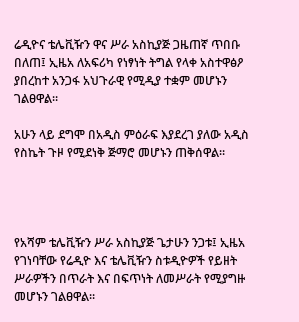ሬዲዮና ቴሌቪዥን ዋና ሥራ አስኪያጅ ጋዜጠኛ ጥበቡ በለጠ፤ ኢዜአ ለአፍሪካ የነፃነት ትግል የላቀ አስተዋፅዖ ያበረከተ አንጋፋ አህጉራዊ የሚዲያ ተቋም መሆኑን ገልፀዋል።

አሁን ላይ ደግሞ በአዲስ ምዕራፍ እያደረገ ያለው አዲስ የስኬት ጉዞ የሚደነቅ ጅማሮ መሆኑን ጠቅሰዋል።




የአሻም ቴሌቪዥን ሥራ አስኪያጅ ጌታሁን ንጋቱ፤ ኢዜአ የገነባቸው የሬዲዮ እና ቴሌቪዥን ስቱዲዮዎች የይዘት ሥራዎችን በጥራት እና በፍጥነት ለመሥራት የሚያግዙ መሆኑን ገልፀዋል።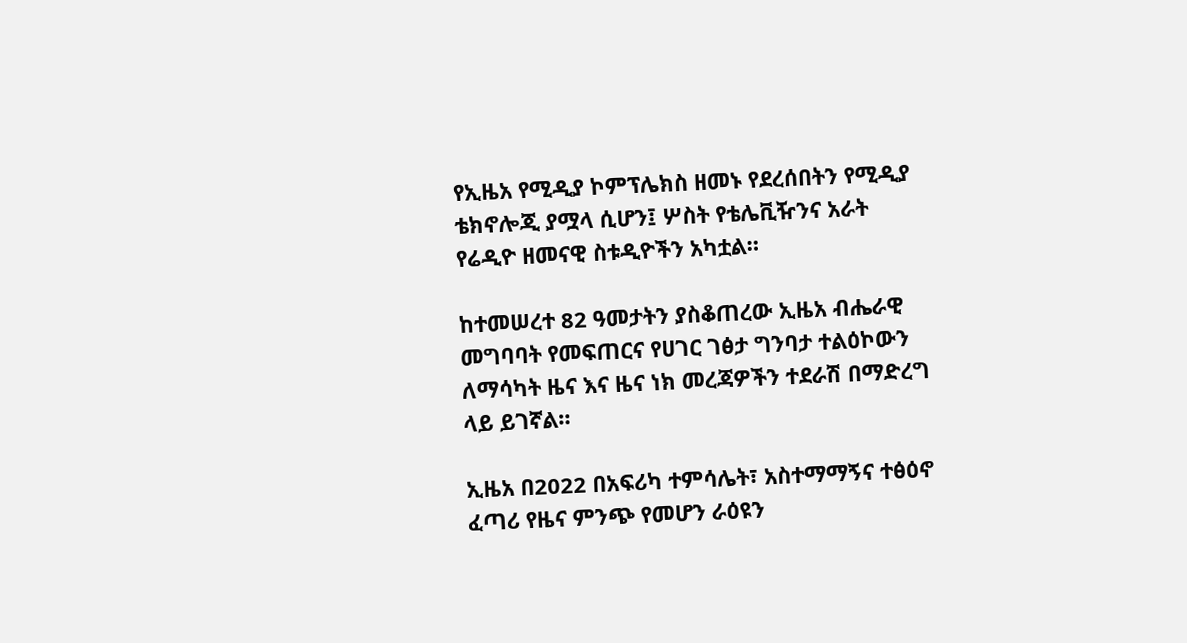የኢዜአ የሚዲያ ኮምፕሌክስ ዘመኑ የደረሰበትን የሚዲያ ቴክኖሎጂ ያሟላ ሲሆን፤ ሦስት የቴሌቪዥንና አራት የሬዲዮ ዘመናዊ ስቱዲዮችን አካቷል።

ከተመሠረተ 82 ዓመታትን ያስቆጠረው ኢዜአ ብሔራዊ መግባባት የመፍጠርና የሀገር ገፅታ ግንባታ ተልዕኮውን ለማሳካት ዜና እና ዜና ነክ መረጃዎችን ተደራሽ በማድረግ ላይ ይገኛል።

ኢዜአ በ2022 በአፍሪካ ተምሳሌት፣ አስተማማኝና ተፅዕኖ ፈጣሪ የዜና ምንጭ የመሆን ራዕዩን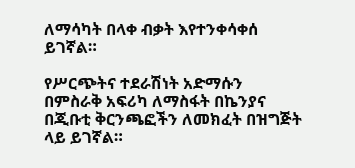ለማሳካት በላቀ ብቃት እየተንቀሳቀሰ ይገኛል።

የሥርጭትና ተደራሽነት አድማሱን በምስራቅ አፍሪካ ለማስፋት በኬንያና በጂቡቲ ቅርንጫፎችን ለመክፈት በዝግጅት ላይ ይገኛል።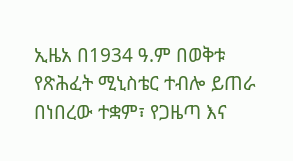ኢዜአ በ1934 ዓ.ም በወቅቱ የጽሕፈት ሚኒስቴር ተብሎ ይጠራ በነበረው ተቋም፣ የጋዜጣ እና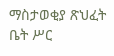ማስታወቂያ ጽህፈት ቤት ሥር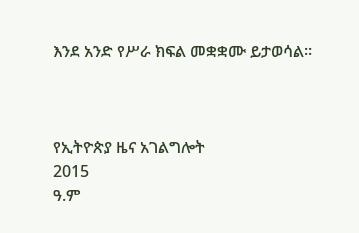እንደ አንድ የሥራ ክፍል መቋቋሙ ይታወሳል።



የኢትዮጵያ ዜና አገልግሎት
2015
ዓ.ም